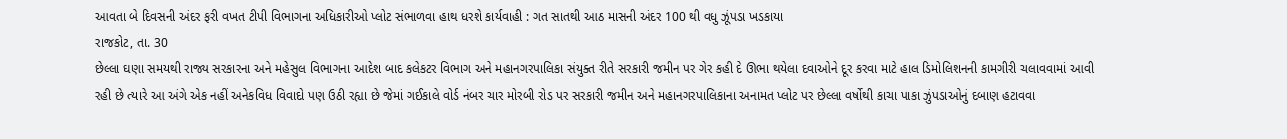આવતા બે દિવસની અંદર ફરી વખત ટીપી વિભાગના અધિકારીઓ પ્લોટ સંભાળવા હાથ ધરશે કાર્યવાહી : ગત સાતથી આઠ માસની અંદર 100 થી વધુ ઝૂંપડા ખડકાયા
રાજકોટ, તા. 30
છેલ્લા ઘણા સમયથી રાજ્ય સરકારના અને મહેસુલ વિભાગના આદેશ બાદ કલેકટર વિભાગ અને મહાનગરપાલિકા સંયુક્ત રીતે સરકારી જમીન પર ગેર કહી દે ઊભા થયેલા દવાઓને દૂર કરવા માટે હાલ ડિમોલિશનની કામગીરી ચલાવવામાં આવી રહી છે ત્યારે આ અંગે એક નહીં અનેકવિધ વિવાદો પણ ઉઠી રહ્યા છે જેમાં ગઈકાલે વોર્ડ નંબર ચાર મોરબી રોડ પર સરકારી જમીન અને મહાનગરપાલિકાના અનામત પ્લોટ પર છેલ્લા વર્ષોથી કાચા પાકા ઝુંપડાઓનું દબાણ હટાવવા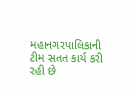મહાનગરપાલિકાની ટીમ સતત કાર્ય કરી રહી છે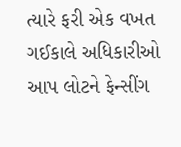ત્યારે ફરી એક વખત ગઈકાલે અધિકારીઓ આપ લોટને ફેન્સીંગ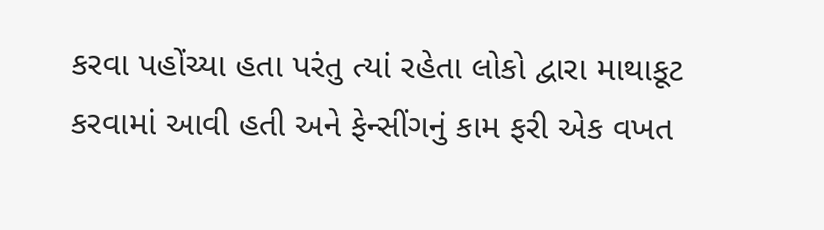કરવા પહોંચ્યા હતા પરંતુ ત્યાં રહેતા લોકો દ્વારા માથાકૂટ કરવામાં આવી હતી અને ફેન્સીંગનું કામ ફરી એક વખત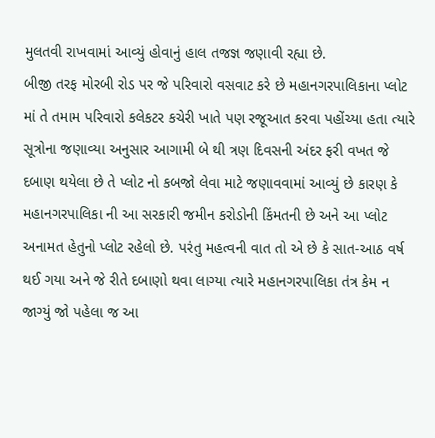મુલતવી રાખવામાં આવ્યું હોવાનું હાલ તજજ્ઞ જણાવી રહ્યા છે.
બીજી તરફ મોરબી રોડ પર જે પરિવારો વસવાટ કરે છે મહાનગરપાલિકાના પ્લોટ માં તે તમામ પરિવારો કલેકટર કચેરી ખાતે પણ રજૂઆત કરવા પહોંચ્યા હતા ત્યારે સૂત્રોના જણાવ્યા અનુસાર આગામી બે થી ત્રણ દિવસની અંદર ફરી વખત જે દબાણ થયેલા છે તે પ્લોટ નો કબજો લેવા માટે જણાવવામાં આવ્યું છે કારણ કે મહાનગરપાલિકા ની આ સરકારી જમીન કરોડોની કિંમતની છે અને આ પ્લોટ અનામત હેતુનો પ્લોટ રહેલો છે. પરંતુ મહત્વની વાત તો એ છે કે સાત-આઠ વર્ષ થઈ ગયા અને જે રીતે દબાણો થવા લાગ્યા ત્યારે મહાનગરપાલિકા તંત્ર કેમ ન જાગ્યું જો પહેલા જ આ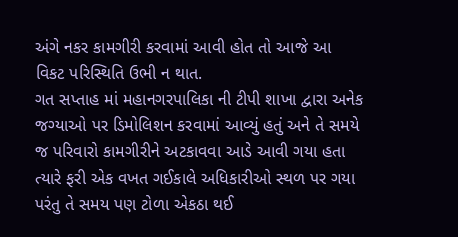અંગે નકર કામગીરી કરવામાં આવી હોત તો આજે આ વિકટ પરિસ્થિતિ ઉભી ન થાત.
ગત સપ્તાહ માં મહાનગરપાલિકા ની ટીપી શાખા દ્વારા અનેક જગ્યાઓ પર ડિમોલિશન કરવામાં આવ્યું હતું અને તે સમયે જ પરિવારો કામગીરીને અટકાવવા આડે આવી ગયા હતા ત્યારે ફરી એક વખત ગઈકાલે અધિકારીઓ સ્થળ પર ગયા પરંતુ તે સમય પણ ટોળા એકઠા થઈ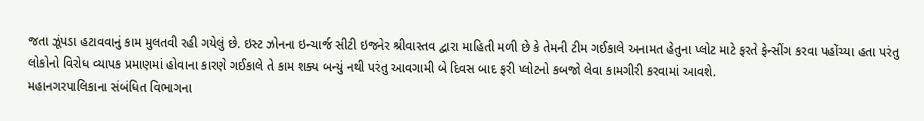જતા ઝૂંપડા હટાવવાનું કામ મુલતવી રહી ગયેલું છે. ઇસ્ટ ઝોનના ઇન્ચાર્જ સીટી ઇજનેર શ્રીવાસ્તવ દ્વારા માહિતી મળી છે કે તેમની ટીમ ગઈકાલે અનામત હેતુના પ્લોટ માટે ફરતે ફેન્સીંગ કરવા પહોંચ્યા હતા પરંતુ લોકોનો વિરોધ વ્યાપક પ્રમાણમાં હોવાના કારણે ગઈકાલે તે કામ શક્ય બન્યું નથી પરંતુ આવગામી બે દિવસ બાદ ફરી પ્લોટનો કબજો લેવા કામગીરી કરવામાં આવશે.
મહાનગરપાલિકાના સંબંધિત વિભાગના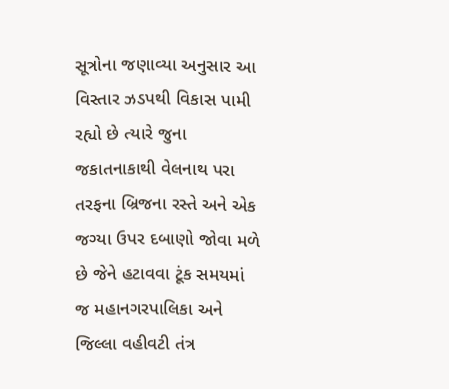સૂત્રોના જણાવ્યા અનુસાર આ વિસ્તાર ઝડપથી વિકાસ પામી રહ્યો છે ત્યારે જુના જકાતનાકાથી વેલનાથ પરા તરફના બ્રિજના રસ્તે અને એક જગ્યા ઉપર દબાણો જોવા મળે છે જેને હટાવવા ટૂંક સમયમાં જ મહાનગરપાલિકા અને જિલ્લા વહીવટી તંત્ર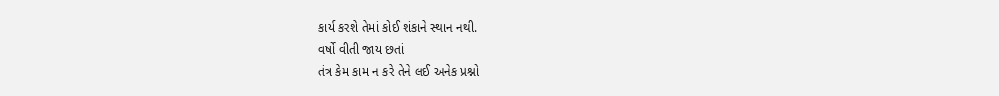કાર્ય કરશે તેમાં કોઈ શંકાને સ્થાન નથી.
વર્ષો વીતી જાય છતાં
તંત્ર કેમ કામ ન કરે તેને લઈ અનેક પ્રશ્નો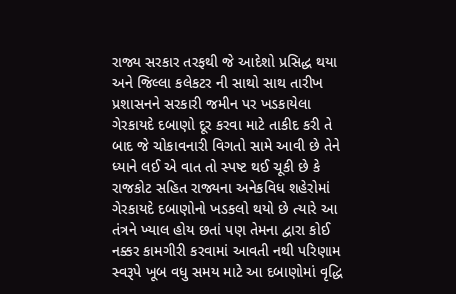રાજ્ય સરકાર તરફથી જે આદેશો પ્રસિદ્ધ થયા અને જિલ્લા કલેકટર ની સાથો સાથ તારીખ પ્રશાસનને સરકારી જમીન પર ખડકાયેલા ગેરકાયદે દબાણો દૂર કરવા માટે તાકીદ કરી તે બાદ જે ચોકાવનારી વિગતો સામે આવી છે તેને ધ્યાને લઈ એ વાત તો સ્પષ્ટ થઈ ચૂકી છે કે રાજકોટ સહિત રાજ્યના અનેકવિધ શહેરોમાં ગેરકાયદે દબાણોનો ખડકલો થયો છે ત્યારે આ તંત્રને ખ્યાલ હોય છતાં પણ તેમના દ્વારા કોઈ નક્કર કામગીરી કરવામાં આવતી નથી પરિણામ સ્વરૂપે ખૂબ વધુ સમય માટે આ દબાણોમાં વૃદ્ધિ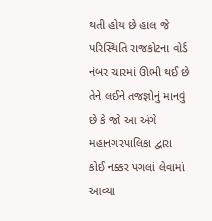થતી હોય છે હાલ જે પરિસ્થિતિ રાજકોટના વોર્ડ નંબર ચારમાં ઊભી થઈ છે તેને લઈને તજજ્ઞોનું માનવું છે કે જો આ અંગે મહાનગરપાલિકા દ્વારા કોઈ નક્કર પગલાં લેવામાં આવ્યા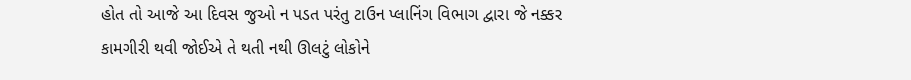હોત તો આજે આ દિવસ જુઓ ન પડત પરંતુ ટાઉન પ્લાનિંગ વિભાગ દ્વારા જે નક્કર કામગીરી થવી જોઈએ તે થતી નથી ઊલટું લોકોને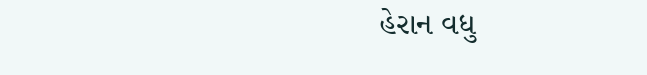હેરાન વધુ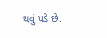થવું પડે છે.